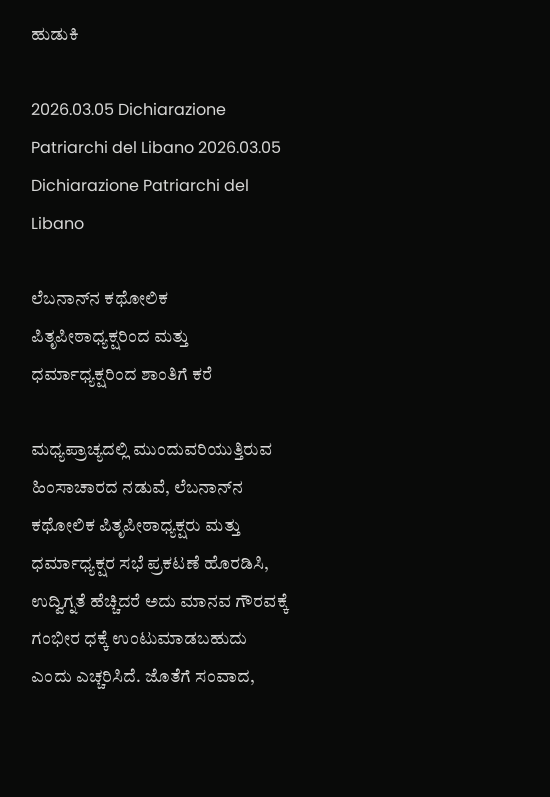ಹುಡುಕಿ

2026.03.05 Dichiarazione Patriarchi del Libano 2026.03.05 Dichiarazione Patriarchi del Libano

ಲೆಬನಾನ್‌ನ ಕಥೋಲಿಕ ಪಿತೃಪೀಠಾಧ್ಯಕ್ಷರಿಂದ ಮತ್ತು ಧರ್ಮಾಧ್ಯಕ್ಷರಿಂದ ಶಾಂತಿಗೆ ಕರೆ

ಮಧ್ಯಪ್ರಾಚ್ಯದಲ್ಲಿ ಮುಂದುವರಿಯುತ್ತಿರುವ ಹಿಂಸಾಚಾರದ ನಡುವೆ, ಲೆಬನಾನ್‌ನ ಕಥೋಲಿಕ ಪಿತೃಪೀಠಾಧ್ಯಕ್ಷರು ಮತ್ತು ಧರ್ಮಾಧ್ಯಕ್ಷರ ಸಭೆ ಪ್ರಕಟಣೆ ಹೊರಡಿಸಿ, ಉದ್ವಿಗ್ನತೆ ಹೆಚ್ಚಿದರೆ ಅದು ಮಾನವ ಗೌರವಕ್ಕೆ ಗಂಭೀರ ಧಕ್ಕೆ ಉಂಟುಮಾಡಬಹುದು ಎಂದು ಎಚ್ಚರಿಸಿದೆ. ಜೊತೆಗೆ ಸಂವಾದ,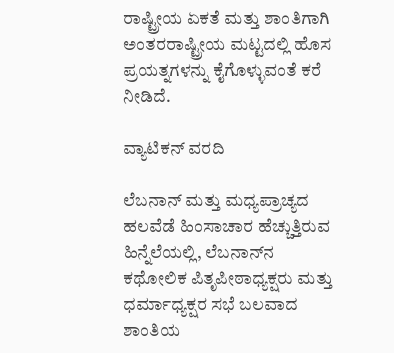ರಾಷ್ಟ್ರೀಯ ಏಕತೆ ಮತ್ತು ಶಾಂತಿಗಾಗಿ ಅಂತರರಾಷ್ಟ್ರೀಯ ಮಟ್ಟದಲ್ಲಿ ಹೊಸ ಪ್ರಯತ್ನಗಳನ್ನು ಕೈಗೊಳ್ಳುವಂತೆ ಕರೆ ನೀಡಿದೆ.

ವ್ಯಾಟಿಕನ್ ವರದಿ

ಲೆಬನಾನ್ ಮತ್ತು ಮಧ್ಯಪ್ರಾಚ್ಯದ ಹಲವೆಡೆ ಹಿಂಸಾಚಾರ ಹೆಚ್ಚುತ್ತಿರುವ ಹಿನ್ನೆಲೆಯಲ್ಲಿ, ಲೆಬನಾನ್‌ನ ಕಥೋಲಿಕ ಪಿತೃಪೀಠಾಧ್ಯಕ್ಷರು ಮತ್ತು ಧರ್ಮಾಧ್ಯಕ್ಷರ ಸಭೆ ಬಲವಾದ ಶಾಂತಿಯ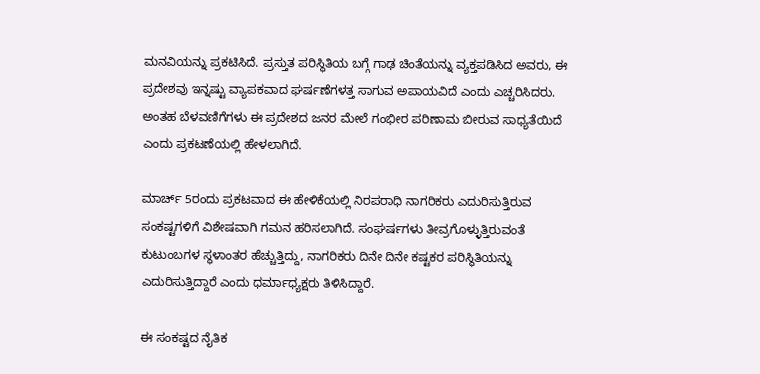ಮನವಿಯನ್ನು ಪ್ರಕಟಿಸಿದೆ. ಪ್ರಸ್ತುತ ಪರಿಸ್ಥಿತಿಯ ಬಗ್ಗೆ ಗಾಢ ಚಿಂತೆಯನ್ನು ವ್ಯಕ್ತಪಡಿಸಿದ ಅವರು, ಈ ಪ್ರದೇಶವು ಇನ್ನಷ್ಟು ವ್ಯಾಪಕವಾದ ಘರ್ಷಣೆಗಳತ್ತ ಸಾಗುವ ಅಪಾಯವಿದೆ ಎಂದು ಎಚ್ಚರಿಸಿದರು. ಅಂತಹ ಬೆಳವಣಿಗೆಗಳು ಈ ಪ್ರದೇಶದ ಜನರ ಮೇಲೆ ಗಂಭೀರ ಪರಿಣಾಮ ಬೀರುವ ಸಾಧ್ಯತೆಯಿದೆ ಎಂದು ಪ್ರಕಟಣೆಯಲ್ಲಿ ಹೇಳಲಾಗಿದೆ.

ಮಾರ್ಚ್ 5ರಂದು ಪ್ರಕಟವಾದ ಈ ಹೇಳಿಕೆಯಲ್ಲಿ ನಿರಪರಾಧಿ ನಾಗರಿಕರು ಎದುರಿಸುತ್ತಿರುವ ಸಂಕಷ್ಟಗಳಿಗೆ ವಿಶೇಷವಾಗಿ ಗಮನ ಹರಿಸಲಾಗಿದೆ. ಸಂಘರ್ಷಗಳು ತೀವ್ರಗೊಳ್ಳುತ್ತಿರುವಂತೆ ಕುಟುಂಬಗಳ ಸ್ಥಳಾಂತರ ಹೆಚ್ಚುತ್ತಿದ್ದು, ನಾಗರಿಕರು ದಿನೇ ದಿನೇ ಕಷ್ಟಕರ ಪರಿಸ್ಥಿತಿಯನ್ನು ಎದುರಿಸುತ್ತಿದ್ದಾರೆ ಎಂದು ಧರ್ಮಾಧ್ಯಕ್ಷರು ತಿಳಿಸಿದ್ದಾರೆ.

ಈ ಸಂಕಷ್ಟದ ನೈತಿಕ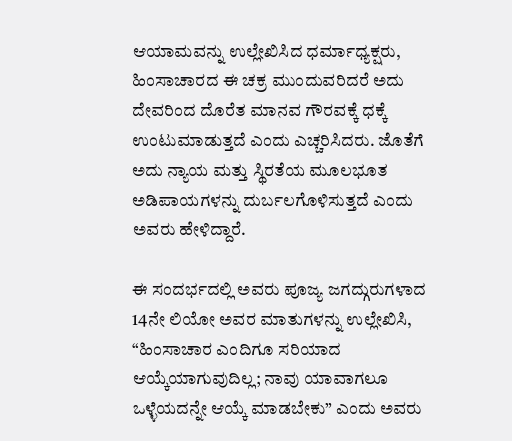ಆಯಾಮವನ್ನು ಉಲ್ಲೇಖಿಸಿದ ಧರ್ಮಾಧ್ಯಕ್ಷರು, ಹಿಂಸಾಚಾರದ ಈ ಚಕ್ರ ಮುಂದುವರಿದರೆ ಅದು ದೇವರಿಂದ ದೊರೆತ ಮಾನವ ಗೌರವಕ್ಕೆ ಧಕ್ಕೆ ಉಂಟುಮಾಡುತ್ತದೆ ಎಂದು ಎಚ್ಚರಿಸಿದರು. ಜೊತೆಗೆ ಅದು ನ್ಯಾಯ ಮತ್ತು ಸ್ಥಿರತೆಯ ಮೂಲಭೂತ ಅಡಿಪಾಯಗಳನ್ನು ದುರ್ಬಲಗೊಳಿಸುತ್ತದೆ ಎಂದು ಅವರು ಹೇಳಿದ್ದಾರೆ.

ಈ ಸಂದರ್ಭದಲ್ಲಿ ಅವರು ಪೂಜ್ಯ ಜಗದ್ಗುರುಗಳಾದ 14ನೇ ಲಿಯೋ ಅವರ ಮಾತುಗಳನ್ನು ಉಲ್ಲೇಖಿಸಿ, “ಹಿಂಸಾಚಾರ ಎಂದಿಗೂ ಸರಿಯಾದ ಆಯ್ಕೆಯಾಗುವುದಿಲ್ಲ; ನಾವು ಯಾವಾಗಲೂ ಒಳ್ಳೆಯದನ್ನೇ ಆಯ್ಕೆ ಮಾಡಬೇಕು” ಎಂದು ಅವರು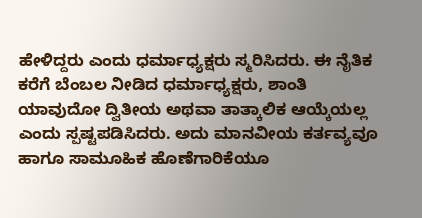ಹೇಳಿದ್ದರು ಎಂದು ಧರ್ಮಾಧ್ಯಕ್ಷರು ಸ್ಮರಿಸಿದರು. ಈ ನೈತಿಕ ಕರೆಗೆ ಬೆಂಬಲ ನೀಡಿದ ಧರ್ಮಾಧ್ಯಕ್ಷರು, ಶಾಂತಿ ಯಾವುದೋ ದ್ವಿತೀಯ ಅಥವಾ ತಾತ್ಕಾಲಿಕ ಆಯ್ಕೆಯಲ್ಲ ಎಂದು ಸ್ಪಷ್ಟಪಡಿಸಿದರು. ಅದು ಮಾನವೀಯ ಕರ್ತವ್ಯವೂ ಹಾಗೂ ಸಾಮೂಹಿಕ ಹೊಣೆಗಾರಿಕೆಯೂ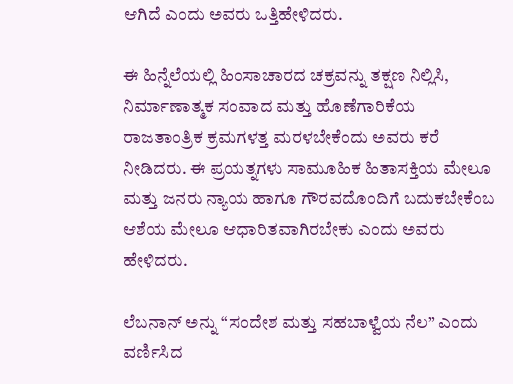ಆಗಿದೆ ಎಂದು ಅವರು ಒತ್ತಿಹೇಳಿದರು.

ಈ ಹಿನ್ನೆಲೆಯಲ್ಲಿ ಹಿಂಸಾಚಾರದ ಚಕ್ರವನ್ನು ತಕ್ಷಣ ನಿಲ್ಲಿಸಿ, ನಿರ್ಮಾಣಾತ್ಮಕ ಸಂವಾದ ಮತ್ತು ಹೊಣೆಗಾರಿಕೆಯ ರಾಜತಾಂತ್ರಿಕ ಕ್ರಮಗಳತ್ತ ಮರಳಬೇಕೆಂದು ಅವರು ಕರೆ ನೀಡಿದರು. ಈ ಪ್ರಯತ್ನಗಳು ಸಾಮೂಹಿಕ ಹಿತಾಸಕ್ತಿಯ ಮೇಲೂ ಮತ್ತು ಜನರು ನ್ಯಾಯ ಹಾಗೂ ಗೌರವದೊಂದಿಗೆ ಬದುಕಬೇಕೆಂಬ ಆಶೆಯ ಮೇಲೂ ಆಧಾರಿತವಾಗಿರಬೇಕು ಎಂದು ಅವರು ಹೇಳಿದರು.

ಲೆಬನಾನ್ ಅನ್ನು “ಸಂದೇಶ ಮತ್ತು ಸಹಬಾಳ್ವೆಯ ನೆಲ” ಎಂದು ವರ್ಣಿಸಿದ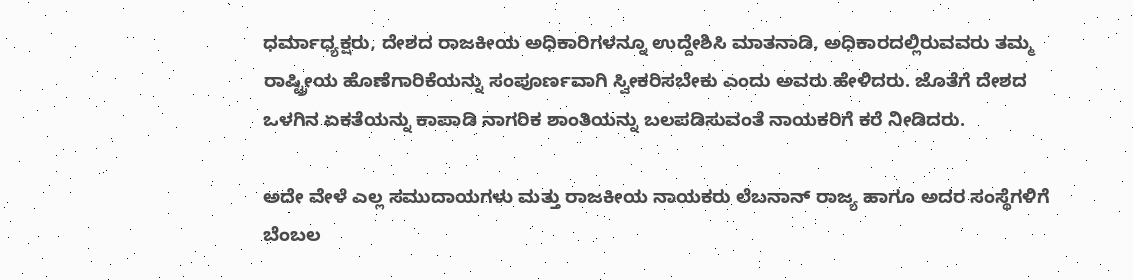ಧರ್ಮಾಧ್ಯಕ್ಷರು, ದೇಶದ ರಾಜಕೀಯ ಅಧಿಕಾರಿಗಳನ್ನೂ ಉದ್ದೇಶಿಸಿ ಮಾತನಾಡಿ, ಅಧಿಕಾರದಲ್ಲಿರುವವರು ತಮ್ಮ ರಾಷ್ಟ್ರೀಯ ಹೊಣೆಗಾರಿಕೆಯನ್ನು ಸಂಪೂರ್ಣವಾಗಿ ಸ್ವೀಕರಿಸಬೇಕು ಎಂದು ಅವರು ಹೇಳಿದರು. ಜೊತೆಗೆ ದೇಶದ ಒಳಗಿನ ಏಕತೆಯನ್ನು ಕಾಪಾಡಿ ನಾಗರಿಕ ಶಾಂತಿಯನ್ನು ಬಲಪಡಿಸುವಂತೆ ನಾಯಕರಿಗೆ ಕರೆ ನೀಡಿದರು.

ಅದೇ ವೇಳೆ ಎಲ್ಲ ಸಮುದಾಯಗಳು ಮತ್ತು ರಾಜಕೀಯ ನಾಯಕರು ಲೆಬನಾನ್ ರಾಜ್ಯ ಹಾಗೂ ಅದರ ಸಂಸ್ಥೆಗಳಿಗೆ ಬೆಂಬಲ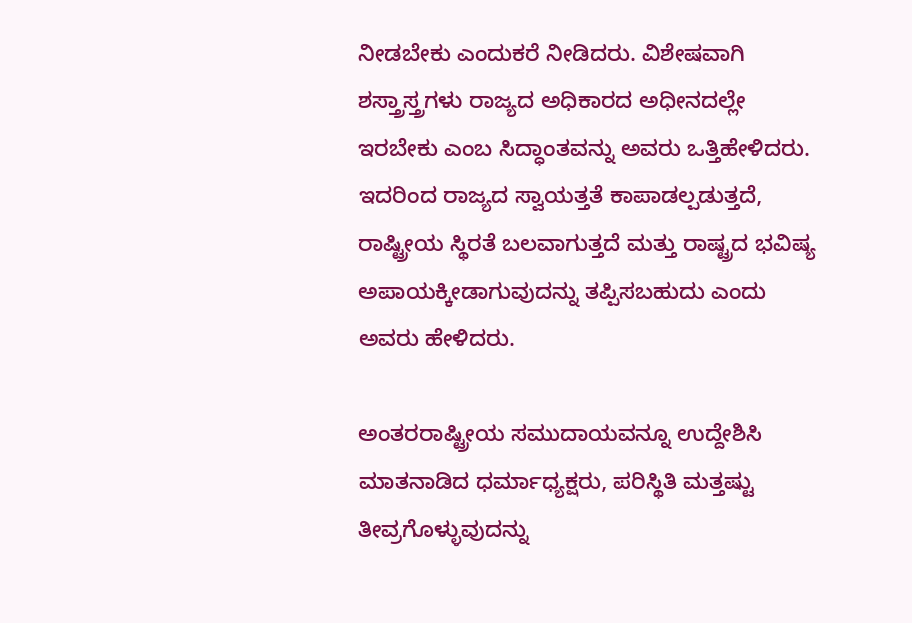ನೀಡಬೇಕು ಎಂದುಕರೆ ನೀಡಿದರು. ವಿಶೇಷವಾಗಿ ಶಸ್ತ್ರಾಸ್ತ್ರಗಳು ರಾಜ್ಯದ ಅಧಿಕಾರದ ಅಧೀನದಲ್ಲೇ ಇರಬೇಕು ಎಂಬ ಸಿದ್ಧಾಂತವನ್ನು ಅವರು ಒತ್ತಿಹೇಳಿದರು. ಇದರಿಂದ ರಾಜ್ಯದ ಸ್ವಾಯತ್ತತೆ ಕಾಪಾಡಲ್ಪಡುತ್ತದೆ, ರಾಷ್ಟ್ರೀಯ ಸ್ಥಿರತೆ ಬಲವಾಗುತ್ತದೆ ಮತ್ತು ರಾಷ್ಟ್ರದ ಭವಿಷ್ಯ ಅಪಾಯಕ್ಕೀಡಾಗುವುದನ್ನು ತಪ್ಪಿಸಬಹುದು ಎಂದು ಅವರು ಹೇಳಿದರು.

ಅಂತರರಾಷ್ಟ್ರೀಯ ಸಮುದಾಯವನ್ನೂ ಉದ್ದೇಶಿಸಿ ಮಾತನಾಡಿದ ಧರ್ಮಾಧ್ಯಕ್ಷರು, ಪರಿಸ್ಥಿತಿ ಮತ್ತಷ್ಟು ತೀವ್ರಗೊಳ್ಳುವುದನ್ನು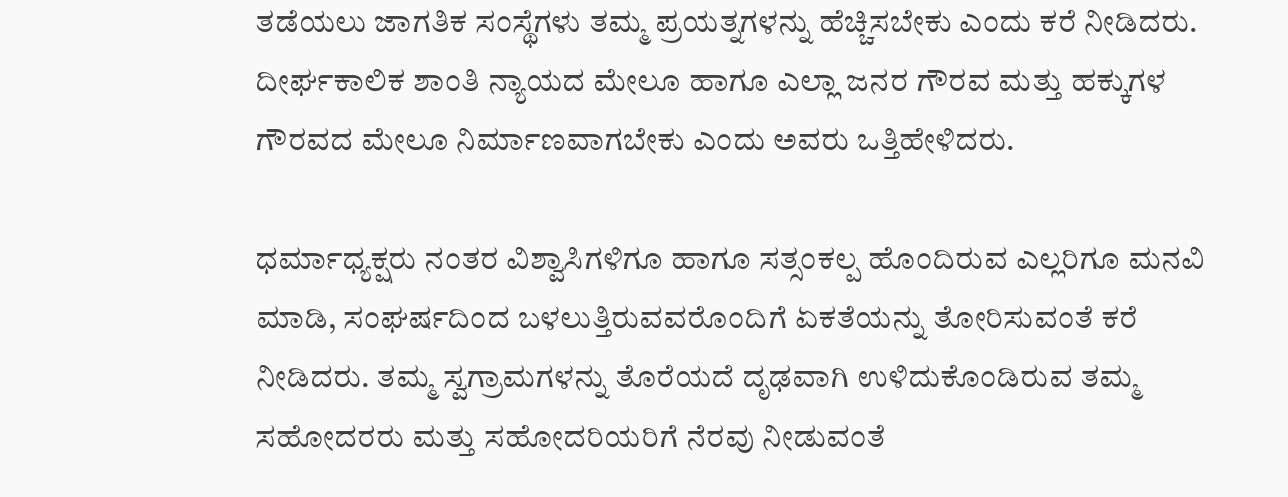ತಡೆಯಲು ಜಾಗತಿಕ ಸಂಸ್ಥೆಗಳು ತಮ್ಮ ಪ್ರಯತ್ನಗಳನ್ನು ಹೆಚ್ಚಿಸಬೇಕು ಎಂದು ಕರೆ ನೀಡಿದರು. ದೀರ್ಘಕಾಲಿಕ ಶಾಂತಿ ನ್ಯಾಯದ ಮೇಲೂ ಹಾಗೂ ಎಲ್ಲಾ ಜನರ ಗೌರವ ಮತ್ತು ಹಕ್ಕುಗಳ ಗೌರವದ ಮೇಲೂ ನಿರ್ಮಾಣವಾಗಬೇಕು ಎಂದು ಅವರು ಒತ್ತಿಹೇಳಿದರು.

ಧರ್ಮಾಧ್ಯಕ್ಷರು ನಂತರ ವಿಶ್ವಾಸಿಗಳಿಗೂ ಹಾಗೂ ಸತ್ಸಂಕಲ್ಪ ಹೊಂದಿರುವ ಎಲ್ಲರಿಗೂ ಮನವಿ ಮಾಡಿ, ಸಂಘರ್ಷದಿಂದ ಬಳಲುತ್ತಿರುವವರೊಂದಿಗೆ ಏಕತೆಯನ್ನು ತೋರಿಸುವಂತೆ ಕರೆ ನೀಡಿದರು. ತಮ್ಮ ಸ್ವಗ್ರಾಮಗಳನ್ನು ತೊರೆಯದೆ ದೃಢವಾಗಿ ಉಳಿದುಕೊಂಡಿರುವ ತಮ್ಮ ಸಹೋದರರು ಮತ್ತು ಸಹೋದರಿಯರಿಗೆ ನೆರವು ನೀಡುವಂತೆ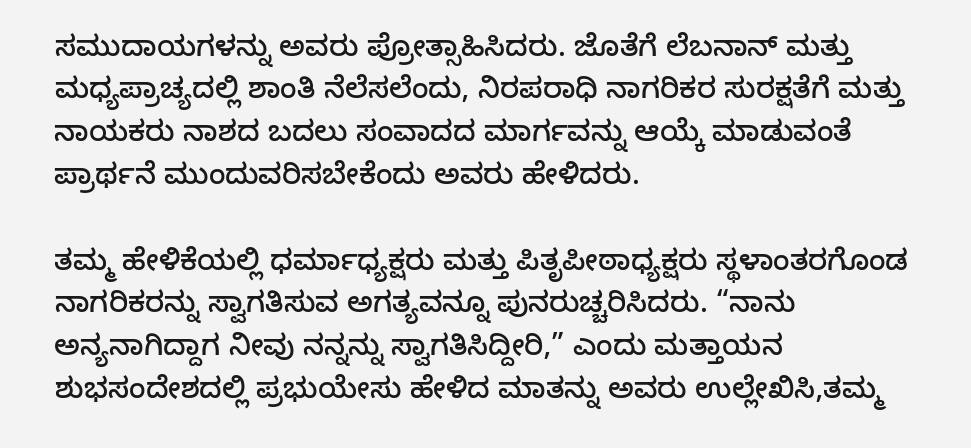ಸಮುದಾಯಗಳನ್ನು ಅವರು ಪ್ರೋತ್ಸಾಹಿಸಿದರು. ಜೊತೆಗೆ ಲೆಬನಾನ್ ಮತ್ತು ಮಧ್ಯಪ್ರಾಚ್ಯದಲ್ಲಿ ಶಾಂತಿ ನೆಲೆಸಲೆಂದು, ನಿರಪರಾಧಿ ನಾಗರಿಕರ ಸುರಕ್ಷತೆಗೆ ಮತ್ತು ನಾಯಕರು ನಾಶದ ಬದಲು ಸಂವಾದದ ಮಾರ್ಗವನ್ನು ಆಯ್ಕೆ ಮಾಡುವಂತೆ ಪ್ರಾರ್ಥನೆ ಮುಂದುವರಿಸಬೇಕೆಂದು ಅವರು ಹೇಳಿದರು.

ತಮ್ಮ ಹೇಳಿಕೆಯಲ್ಲಿ ಧರ್ಮಾಧ್ಯಕ್ಷರು ಮತ್ತು ಪಿತೃಪೀಠಾಧ್ಯಕ್ಷರು ಸ್ಥಳಾಂತರಗೊಂಡ ನಾಗರಿಕರನ್ನು ಸ್ವಾಗತಿಸುವ ಅಗತ್ಯವನ್ನೂ ಪುನರುಚ್ಚರಿಸಿದರು. “ನಾನು ಅನ್ಯನಾಗಿದ್ದಾಗ ನೀವು ನನ್ನನ್ನು ಸ್ವಾಗತಿಸಿದ್ದೀರಿ,” ಎಂದು ಮತ್ತಾಯನ ಶುಭಸಂದೇಶದಲ್ಲಿ ಪ್ರಭುಯೇಸು ಹೇಳಿದ ಮಾತನ್ನು ಅವರು ಉಲ್ಲೇಖಿಸಿ,ತಮ್ಮ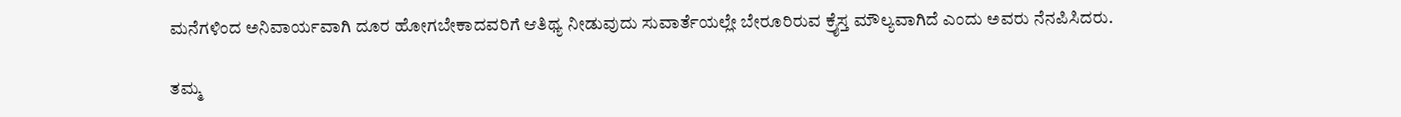ಮನೆಗಳಿಂದ ಅನಿವಾರ್ಯವಾಗಿ ದೂರ ಹೋಗಬೇಕಾದವರಿಗೆ ಆತಿಥ್ಯ ನೀಡುವುದು ಸುವಾರ್ತೆಯಲ್ಲೇ ಬೇರೂರಿರುವ ಕ್ರೈಸ್ತ ಮೌಲ್ಯವಾಗಿದೆ ಎಂದು ಅವರು ನೆನಪಿಸಿದರು.

ತಮ್ಮ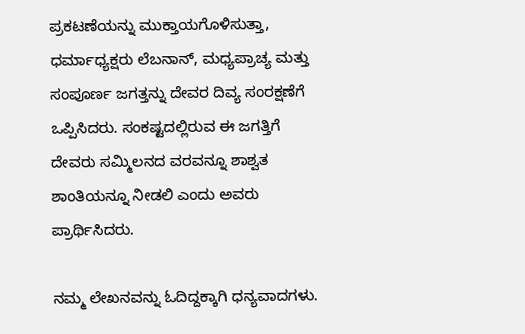ಪ್ರಕಟಣೆಯನ್ನು ಮುಕ್ತಾಯಗೊಳಿಸುತ್ತಾ, ಧರ್ಮಾಧ್ಯಕ್ಷರು ಲೆಬನಾನ್, ಮಧ್ಯಪ್ರಾಚ್ಯ ಮತ್ತು ಸಂಪೂರ್ಣ ಜಗತ್ತನ್ನು ದೇವರ ದಿವ್ಯ ಸಂರಕ್ಷಣೆಗೆ ಒಪ್ಪಿಸಿದರು. ಸಂಕಷ್ಟದಲ್ಲಿರುವ ಈ ಜಗತ್ತಿಗೆ ದೇವರು ಸಮ್ಮಿಲನದ ವರವನ್ನೂ ಶಾಶ್ವತ ಶಾಂತಿಯನ್ನೂ ನೀಡಲಿ ಎಂದು ಅವರು ಪ್ರಾರ್ಥಿಸಿದರು.

ನಮ್ಮ ಲೇಖನವನ್ನು ಓದಿದ್ದಕ್ಕಾಗಿ ಧನ್ಯವಾದಗಳು.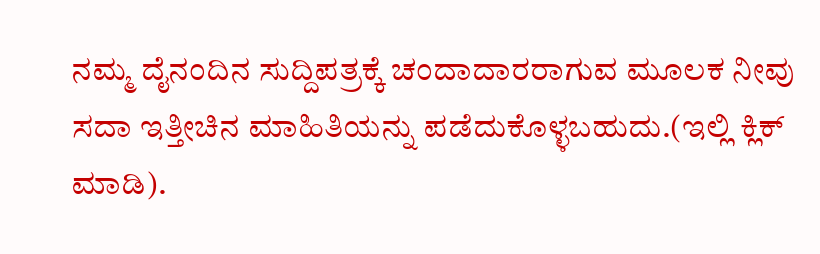ನಮ್ಮ ದೈನಂದಿನ ಸುದ್ದಿಪತ್ರಕ್ಕೆ ಚಂದಾದಾರರಾಗುವ ಮೂಲಕ ನೀವು ಸದಾ ಇತ್ತೀಚಿನ ಮಾಹಿತಿಯನ್ನು ಪಡೆದುಕೊಳ್ಳಬಹುದು.(ಇಲ್ಲಿ ಕ್ಲಿಕ್ ಮಾಡಿ).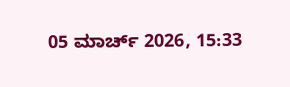05 ಮಾರ್ಚ್ 2026, 15:33